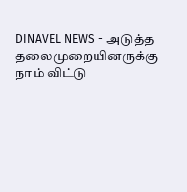DINAVEL NEWS - அடுத்த தலைமுறையினருக்கு நாம் விட்டு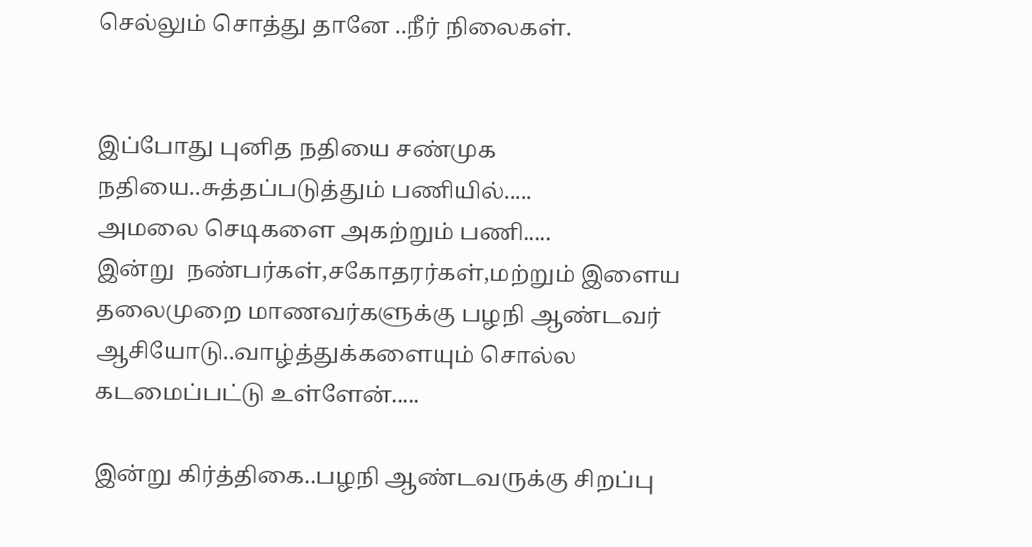செல்லும் சொத்து தானே ..நீர் நிலைகள்.


இப்போது புனித நதியை சண்முக நதியை..சுத்தப்படுத்தும் பணியில்.....
அமலை செடிகளை அகற்றும் பணி.....
இன்று  நண்பர்கள்,சகோதரர்கள்,மற்றும் இளைய தலைமுறை மாணவர்களுக்கு பழநி ஆண்டவர் ஆசியோடு..வாழ்த்துக்களையும் சொல்ல கடமைப்பட்டு உள்ளேன்.....

இன்று கிர்த்திகை..பழநி ஆண்டவருக்கு சிறப்பு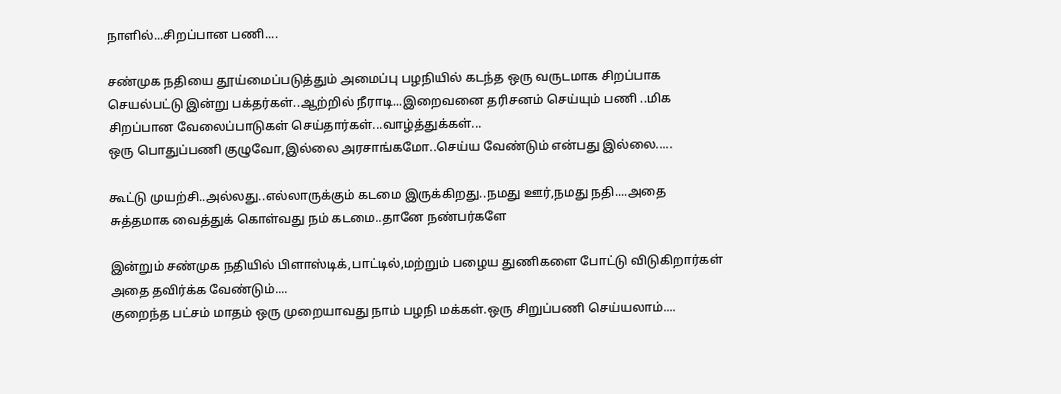நாளில்...சிறப்பான பணி....

சண்முக நதியை தூய்மைப்படுத்தும் அமைப்பு பழநியில் கடந்த ஒரு வருடமாக சிறப்பாக செயல்பட்டு இன்று பக்தர்கள்..ஆற்றில் நீராடி...இறைவனை தரிசனம் செய்யும் பணி ..மிக சிறப்பான வேலைப்பாடுகள் செய்தார்கள்...வாழ்த்துக்கள்...
ஒரு பொதுப்பணி குழுவோ,இல்லை அரசாங்கமோ..செய்ய வேண்டும் என்பது இல்லை.....

கூட்டு முயற்சி..அல்லது..எல்லாருக்கும் கடமை இருக்கிறது..நமது ஊர்,நமது நதி....அதை சுத்தமாக வைத்துக் கொள்வது நம் கடமை..தானே நண்பர்களே

இன்றும் சண்முக நதியில் பிளாஸ்டிக்,பாட்டில்,மற்றும் பழைய துணிகளை போட்டு விடுகிறார்கள் அதை தவிர்க்க வேண்டும்....
குறைந்த பட்சம் மாதம் ஒரு முறையாவது நாம் பழநி மக்கள்.ஒரு சிறுப்பணி செய்யலாம்....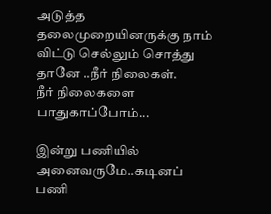அடுத்த தலைமுறையினருக்கு நாம் விட்டு செல்லும் சொத்து தானே ..நீர் நிலைகள்.
நீர் நிலைகளை பாதுகாப்போம்...

இன்று பணியில் அனைவருமே..கடினப் பணி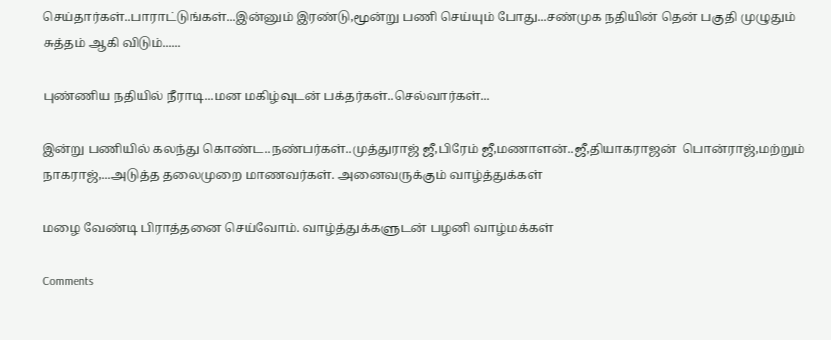செய்தார்கள்..பாராட்டுங்கள்...இன்னும் இரண்டு,மூன்று பணி செய்யும் போது...சண்முக நதியின் தென் பகுதி முழுதும் சுத்தம் ஆகி விடும்......

புண்ணிய நதியில் நீராடி...மன மகிழ்வுடன் பக்தர்கள்..செல்வார்கள்...

இன்று பணியில் கலந்து கொண்ட..நண்பர்கள்..முத்துராஜ் ஜீ,பிரேம் ஜீ,மணாளன்..ஜீ,தியாகராஜன்  பொன்ராஜ்,மற்றும் நாகராஜ்,...அடுத்த தலைமுறை மாணவர்கள். அனைவருக்கும் வாழ்த்துக்கள்

மழை வேண்டி பிராத்தனை செய்வோம். வாழ்த்துக்களுடன் பழனி வாழ்மக்கள்

Comments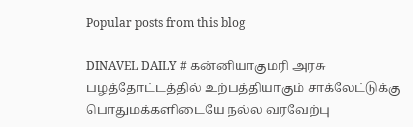Popular posts from this blog

DINAVEL DAILY # கன்னியாகுமரி அரசு பழத்தோட்டத்தில் உற்பத்தியாகும் சாக்லேட்டுக்கு பொதுமக்களிடையே நல்ல வரவேற்பு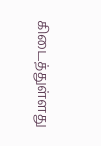கிடைத்துள்ளது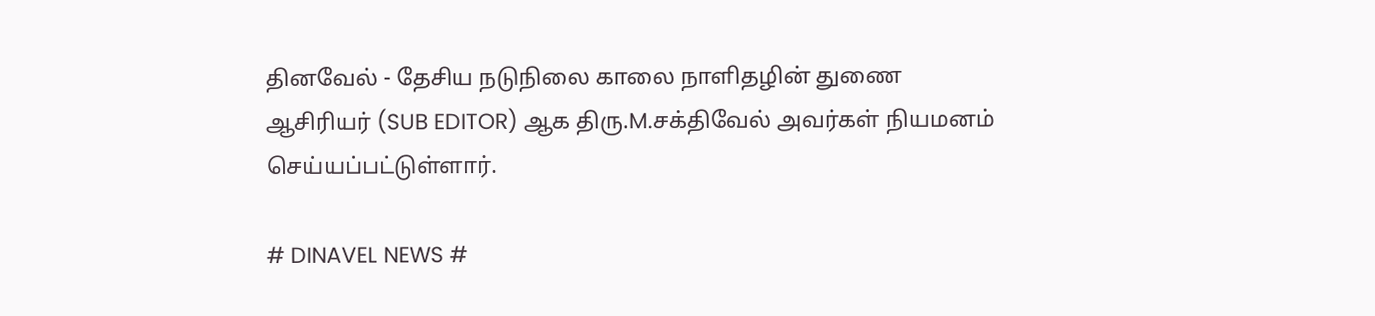தினவேல் - தேசிய நடுநிலை காலை நாளிதழின் துணை ஆசிரியர் (SUB EDITOR) ஆக திரு.M.சக்திவேல் அவர்கள் நியமனம் செய்யப்பட்டுள்ளார்.

# DINAVEL NEWS #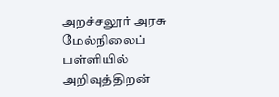அறச்சலூர் அரசு மேல்நிலைப் பள்ளியில் அறிவுத்திறன்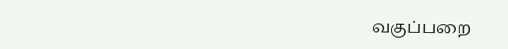வகுப்பறை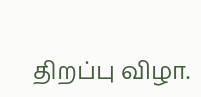திறப்பு விழா.